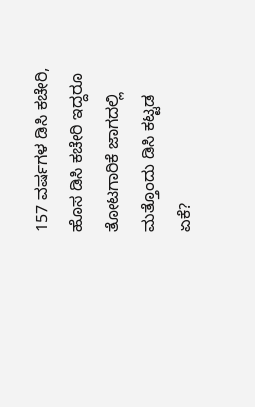157 ವರ್ಷಗಳ ಡಿಸಿ ಕಚೇರಿ, ಹೊಸ ಡಿಸಿ ಕಚೇರಿ ಇದ್ದರೂ ತೋಟಗಾರಿಕೆ ಜಾಗದಲ್ಲಿ ಮತ್ತೊಂದು ಡಿಸಿ ಕಟ್ಟಡ ಏಕೆ?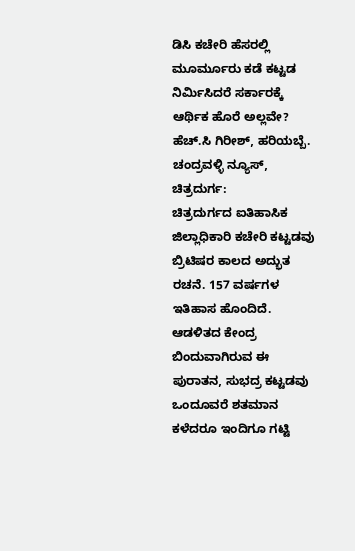ಡಿಸಿ ಕಚೇರಿ ಹೆಸರಲ್ಲಿ ಮೂರ್ಮೂರು ಕಡೆ ಕಟ್ಟಡ ನಿರ್ಮಿಸಿದರೆ ಸರ್ಕಾರಕ್ಕೆ ಆರ್ಥಿಕ ಹೊರೆ ಅಲ್ಲವೇ?
ಹೆಚ್.ಸಿ ಗಿರೀಶ್, ಹರಿಯಬ್ಬೆ.
ಚಂದ್ರವಳ್ಳಿ ನ್ಯೂಸ್, ಚಿತ್ರದುರ್ಗ:
ಚಿತ್ರದುರ್ಗದ ಐತಿಹಾಸಿಕ ಜಿಲ್ಲಾಧಿಕಾರಿ ಕಚೇರಿ ಕಟ್ಟಡವು ಬ್ರಿಟಿಷರ ಕಾಲದ ಅದ್ಭುತ ರಚನೆ. 157 ವರ್ಷಗಳ ಇತಿಹಾಸ ಹೊಂದಿದೆ. ಆಡಳಿತದ ಕೇಂದ್ರ ಬಿಂದುವಾಗಿರುವ ಈ ಪುರಾತನ, ಸುಭದ್ರ ಕಟ್ಟಡವು ಒಂದೂವರೆ ಶತಮಾನ ಕಳೆದರೂ ಇಂದಿಗೂ ಗಟ್ಟಿ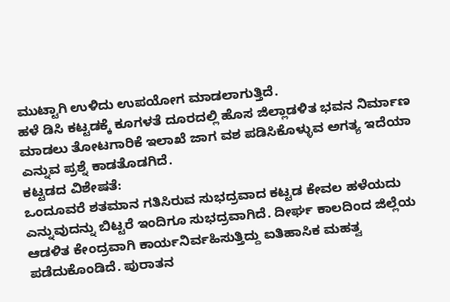ಮುಟ್ಟಾಗಿ ಉಳಿದು ಉಪಯೋಗ ಮಾಡಲಾಗುತ್ತಿದೆ.
ಹಳೆ ಡಿಸಿ ಕಟ್ಟಡಕ್ಕೆ ಕೂಗಳತೆ ದೂರದಲ್ಲಿ ಹೊಸ ಜಿಲ್ಲಾಡಳಿತ ಭವನ ನಿರ್ಮಾಣ ಮಾಡಲು ತೋಟಗಾರಿಕೆ ಇಲಾಖೆ ಜಾಗ ವಶ ಪಡಿಸಿಕೊಳ್ಳುವ ಅಗತ್ಯ ಇದೆಯಾ ಎನ್ನುವ ಪ್ರಶ್ನೆ ಕಾಡತೊಡಗಿದೆ.
ಕಟ್ಟಡದ ವಿಶೇಷತೆ:
ಒಂದೂವರೆ ಶತಮಾನ ಗತಿಸಿರುವ ಸುಭದ್ರವಾದ ಕಟ್ಟಡ ಕೇವಲ ಹಳೆಯದು ಎನ್ನುವುದನ್ನು ಬಿಟ್ಟರೆ ಇಂದಿಗೂ ಸುಭದ್ರವಾಗಿದೆ. ದೀರ್ಘ ಕಾಲದಿಂದ ಜಿಲ್ಲೆಯ ಆಡಳಿತ ಕೇಂದ್ರವಾಗಿ ಕಾರ್ಯನಿರ್ವಹಿಸುತ್ತಿದ್ದು ಐತಿಹಾಸಿಕ ಮಹತ್ವ ಪಡೆದುಕೊಂಡಿದೆ. ಪುರಾತನ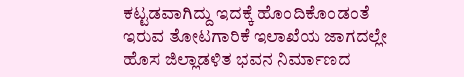ಕಟ್ಟಡವಾಗಿದ್ದು ಇದಕ್ಕೆ ಹೊಂದಿಕೊಂಡಂತೆ ಇರುವ ತೋಟಗಾರಿಕೆ ಇಲಾಖೆಯ ಜಾಗದಲ್ಲೇ ಹೊಸ ಜಿಲ್ಲಾಡಳಿತ ಭವನ ನಿರ್ಮಾಣದ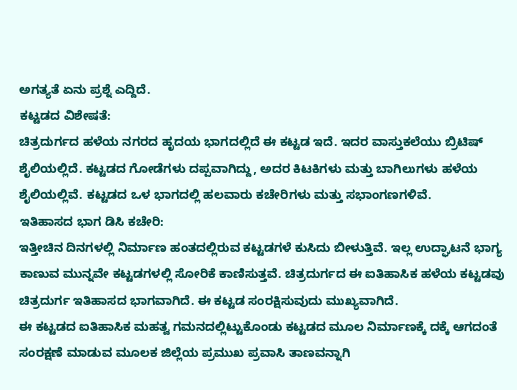ಅಗತ್ಯತೆ ಏನು ಪ್ರಶ್ನೆ ಎದ್ದಿದೆ.
ಕಟ್ಟಡದ ವಿಶೇಷತೆ:
ಚಿತ್ರದುರ್ಗದ ಹಳೆಯ ನಗರದ ಹೃದಯ ಭಾಗದಲ್ಲಿದೆ ಈ ಕಟ್ಟಡ ಇದೆ. ಇದರ ವಾಸ್ತುಕಲೆಯು ಬ್ರಿಟಿಷ್ ಶೈಲಿಯಲ್ಲಿದೆ. ಕಟ್ಟಡದ ಗೋಡೆಗಳು ದಪ್ಪವಾಗಿದ್ದು, ಅದರ ಕಿಟಕಿಗಳು ಮತ್ತು ಬಾಗಿಲುಗಳು ಹಳೆಯ ಶೈಲಿಯಲ್ಲಿವೆ. ಕಟ್ಟಡದ ಒಳ ಭಾಗದಲ್ಲಿ ಹಲವಾರು ಕಚೇರಿಗಳು ಮತ್ತು ಸಭಾಂಗಣಗಳಿವೆ.
ಇತಿಹಾಸದ ಭಾಗ ಡಿಸಿ ಕಚೇರಿ:
ಇತ್ತೀಚಿನ ದಿನಗಳಲ್ಲಿ ನಿರ್ಮಾಣ ಹಂತದಲ್ಲಿರುವ ಕಟ್ಟಡಗಳೆ ಕುಸಿದು ಬೀಳುತ್ತಿವೆ. ಇಲ್ಲ ಉದ್ಘಾಟನೆ ಭಾಗ್ಯ ಕಾಣುವ ಮುನ್ನವೇ ಕಟ್ಟಡಗಳಲ್ಲಿ ಸೋರಿಕೆ ಕಾಣಿಸುತ್ತವೆ. ಚಿತ್ರದುರ್ಗದ ಈ ಐತಿಹಾಸಿಕ ಹಳೆಯ ಕಟ್ಟಡವು ಚಿತ್ರದುರ್ಗ ಇತಿಹಾಸದ ಭಾಗವಾಗಿದೆ. ಈ ಕಟ್ಟಡ ಸಂರಕ್ಷಿಸುವುದು ಮುಖ್ಯವಾಗಿದೆ.
ಈ ಕಟ್ಟಡದ ಐತಿಹಾಸಿಕ ಮಹತ್ವ ಗಮನದಲ್ಲಿಟ್ಟುಕೊಂಡು ಕಟ್ಟಡದ ಮೂಲ ನಿರ್ಮಾಣಕ್ಕೆ ದಕ್ಕೆ ಆಗದಂತೆ ಸಂರಕ್ಷಣೆ ಮಾಡುವ ಮೂಲಕ ಜಿಲ್ಲೆಯ ಪ್ರಮುಖ ಪ್ರವಾಸಿ ತಾಣವನ್ನಾಗಿ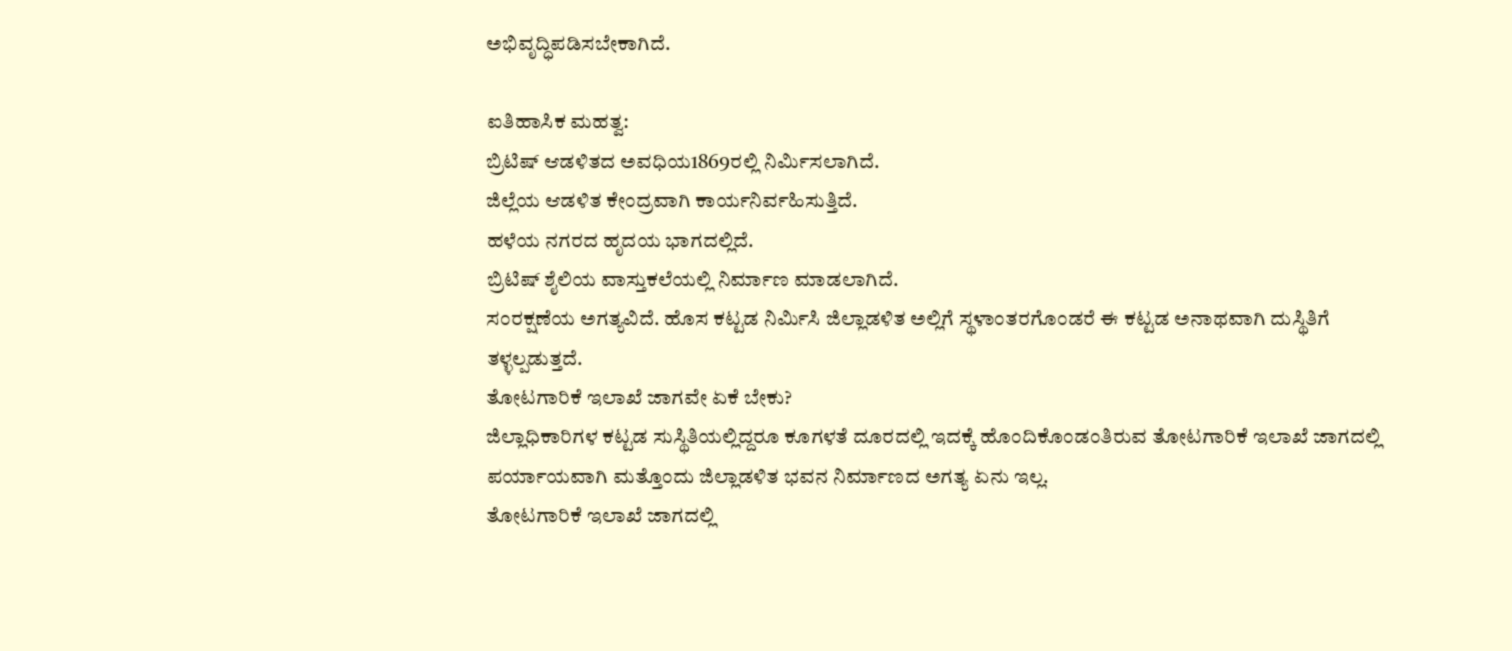ಅಭಿವೃದ್ಧಿಪಡಿಸಬೇಕಾಗಿದೆ.

ಐತಿಹಾಸಿಕ ಮಹತ್ವ:
ಬ್ರಿಟಿಷ್ ಆಡಳಿತದ ಅವಧಿಯ1869ರಲ್ಲಿ ನಿರ್ಮಿಸಲಾಗಿದೆ.
ಜಿಲ್ಲೆಯ ಆಡಳಿತ ಕೇಂದ್ರವಾಗಿ ಕಾರ್ಯನಿರ್ವಹಿಸುತ್ತಿದೆ.
ಹಳೆಯ ನಗರದ ಹೃದಯ ಭಾಗದಲ್ಲಿದೆ.
ಬ್ರಿಟಿಷ್ ಶೈಲಿಯ ವಾಸ್ತುಕಲೆಯಲ್ಲಿ ನಿರ್ಮಾಣ ಮಾಡಲಾಗಿದೆ.
ಸಂರಕ್ಷಣೆಯ ಅಗತ್ಯವಿದೆ. ಹೊಸ ಕಟ್ಟಡ ನಿರ್ಮಿಸಿ ಜಿಲ್ಲಾಡಳಿತ ಅಲ್ಲಿಗೆ ಸ್ಥಳಾಂತರಗೊಂಡರೆ ಈ ಕಟ್ಟಡ ಅನಾಥವಾಗಿ ದುಸ್ಥಿತಿಗೆ ತಳ್ಳಲ್ಪಡುತ್ತದೆ.
ತೋಟಗಾರಿಕೆ ಇಲಾಖೆ ಜಾಗವೇ ಏಕೆ ಬೇಕು?
ಜಿಲ್ಲಾಧಿಕಾರಿಗಳ ಕಟ್ಟಡ ಸುಸ್ಥಿತಿಯಲ್ಲಿದ್ದರೂ ಕೂಗಳತೆ ದೂರದಲ್ಲಿ ಇದಕ್ಕೆ ಹೊಂದಿಕೊಂಡಂತಿರುವ ತೋಟಗಾರಿಕೆ ಇಲಾಖೆ ಜಾಗದಲ್ಲಿ ಪರ್ಯಾಯವಾಗಿ ಮತ್ತೊಂದು ಜಿಲ್ಲಾಡಳಿತ ಭವನ ನಿರ್ಮಾಣದ ಅಗತ್ಯ ಏನು ಇಲ್ಲ.
ತೋಟಗಾರಿಕೆ ಇಲಾಖೆ ಜಾಗದಲ್ಲಿ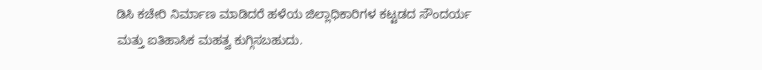ಡಿಸಿ ಕಚೇರಿ ನಿರ್ಮಾಣ ಮಾಡಿದರೆ ಹಳೆಯ ಜಿಲ್ಲಾಧಿಕಾರಿಗಳ ಕಟ್ಟಡದ ಸೌಂದರ್ಯ ಮತ್ತು ಐತಿಹಾಸಿಕ ಮಹತ್ವ ಕುಗ್ಗಿಸಬಹುದು.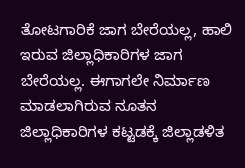ತೋಟಗಾರಿಕೆ ಜಾಗ ಬೇರೆಯಲ್ಲ, ಹಾಲಿ ಇರುವ ಜಿಲ್ಲಾಧಿಕಾರಿಗಳ ಜಾಗ ಬೇರೆಯಲ್ಲ. ಈಗಾಗಲೇ ನಿರ್ಮಾಣ ಮಾಡಲಾಗಿರುವ ನೂತನ ಜಿಲ್ಲಾಧಿಕಾರಿಗಳ ಕಟ್ಟಡಕ್ಕೆ ಜಿಲ್ಲಾಡಳಿತ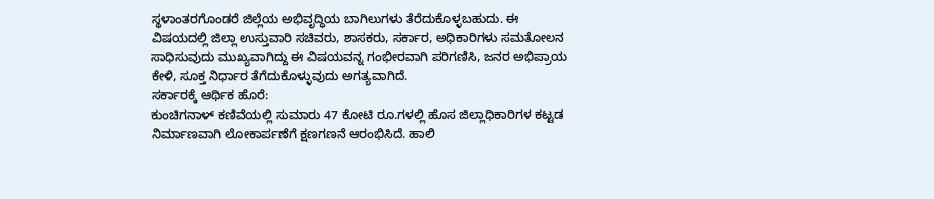ಸ್ಥಳಾಂತರಗೊಂಡರೆ ಜಿಲ್ಲೆಯ ಅಭಿವೃದ್ಧಿಯ ಬಾಗಿಲುಗಳು ತೆರೆದುಕೊಳ್ಳಬಹುದು. ಈ ವಿಷಯದಲ್ಲಿ ಜಿಲ್ಲಾ ಉಸ್ತುವಾರಿ ಸಚಿವರು, ಶಾಸಕರು, ಸರ್ಕಾರ, ಅಧಿಕಾರಿಗಳು ಸಮತೋಲನ ಸಾಧಿಸುವುದು ಮುಖ್ಯವಾಗಿದ್ದು ಈ ವಿಷಯವನ್ನ ಗಂಭೀರವಾಗಿ ಪರಿಗಣಿಸಿ, ಜನರ ಅಭಿಪ್ರಾಯ ಕೇಳಿ, ಸೂಕ್ತ ನಿರ್ಧಾರ ತೆಗೆದುಕೊಳ್ಳುವುದು ಅಗತ್ಯವಾಗಿದೆ.
ಸರ್ಕಾರಕ್ಕೆ ಆರ್ಥಿಕ ಹೊರೆ:
ಕುಂಚಿಗನಾಳ್ ಕಣಿವೆಯಲ್ಲಿ ಸುಮಾರು 47 ಕೋಟಿ ರೂ.ಗಳಲ್ಲಿ ಹೊಸ ಜಿಲ್ಲಾಧಿಕಾರಿಗಳ ಕಟ್ಟಡ ನಿರ್ಮಾಣವಾಗಿ ಲೋಕಾರ್ಪಣೆಗೆ ಕ್ಷಣಗಣನೆ ಆರಂಭಿಸಿದೆ. ಹಾಲಿ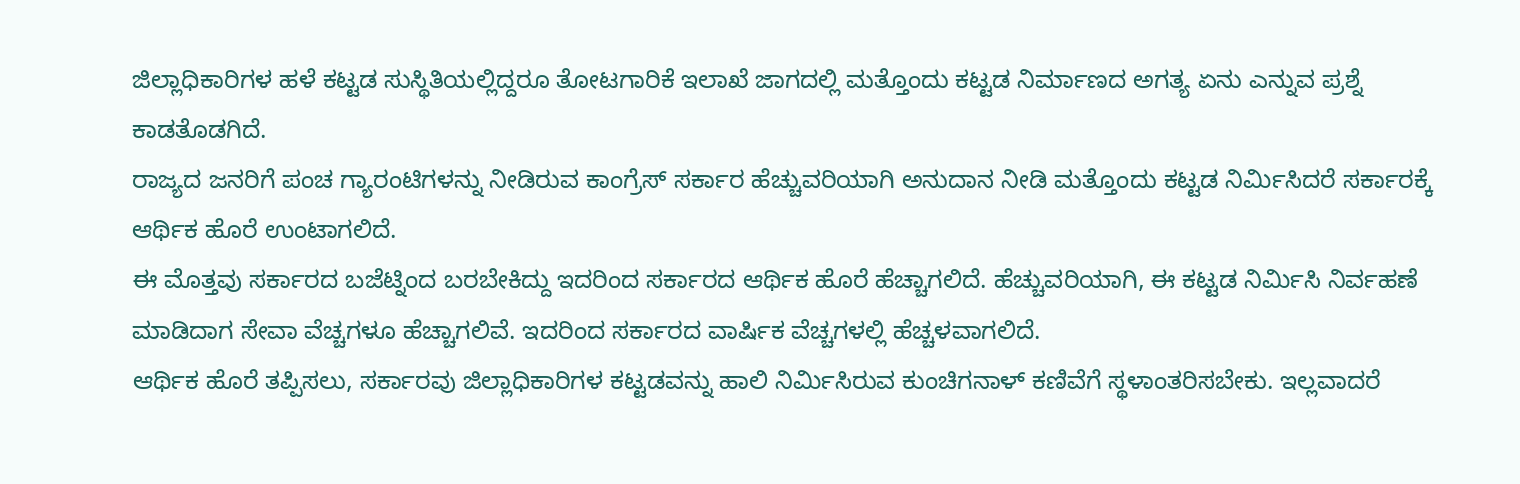ಜಿಲ್ಲಾಧಿಕಾರಿಗಳ ಹಳೆ ಕಟ್ಟಡ ಸುಸ್ಥಿತಿಯಲ್ಲಿದ್ದರೂ ತೋಟಗಾರಿಕೆ ಇಲಾಖೆ ಜಾಗದಲ್ಲಿ ಮತ್ತೊಂದು ಕಟ್ಟಡ ನಿರ್ಮಾಣದ ಅಗತ್ಯ ಏನು ಎನ್ನುವ ಪ್ರಶ್ನೆ ಕಾಡತೊಡಗಿದೆ.
ರಾಜ್ಯದ ಜನರಿಗೆ ಪಂಚ ಗ್ಯಾರಂಟಿಗಳನ್ನು ನೀಡಿರುವ ಕಾಂಗ್ರೆಸ್ ಸರ್ಕಾರ ಹೆಚ್ಚುವರಿಯಾಗಿ ಅನುದಾನ ನೀಡಿ ಮತ್ತೊಂದು ಕಟ್ಟಡ ನಿರ್ಮಿಸಿದರೆ ಸರ್ಕಾರಕ್ಕೆ ಆರ್ಥಿಕ ಹೊರೆ ಉಂಟಾಗಲಿದೆ.
ಈ ಮೊತ್ತವು ಸರ್ಕಾರದ ಬಜೆಟ್ನಿಂದ ಬರಬೇಕಿದ್ದು ಇದರಿಂದ ಸರ್ಕಾರದ ಆರ್ಥಿಕ ಹೊರೆ ಹೆಚ್ಚಾಗಲಿದೆ. ಹೆಚ್ಚುವರಿಯಾಗಿ, ಈ ಕಟ್ಟಡ ನಿರ್ಮಿಸಿ ನಿರ್ವಹಣೆ ಮಾಡಿದಾಗ ಸೇವಾ ವೆಚ್ಚಗಳೂ ಹೆಚ್ಚಾಗಲಿವೆ. ಇದರಿಂದ ಸರ್ಕಾರದ ವಾರ್ಷಿಕ ವೆಚ್ಚಗಳಲ್ಲಿ ಹೆಚ್ಚಳವಾಗಲಿದೆ.
ಆರ್ಥಿಕ ಹೊರೆ ತಪ್ಪಿಸಲು, ಸರ್ಕಾರವು ಜಿಲ್ಲಾಧಿಕಾರಿಗಳ ಕಟ್ಟಡವನ್ನು ಹಾಲಿ ನಿರ್ಮಿಸಿರುವ ಕುಂಚಿಗನಾಳ್ ಕಣಿವೆಗೆ ಸ್ಥಳಾಂತರಿಸಬೇಕು. ಇಲ್ಲವಾದರೆ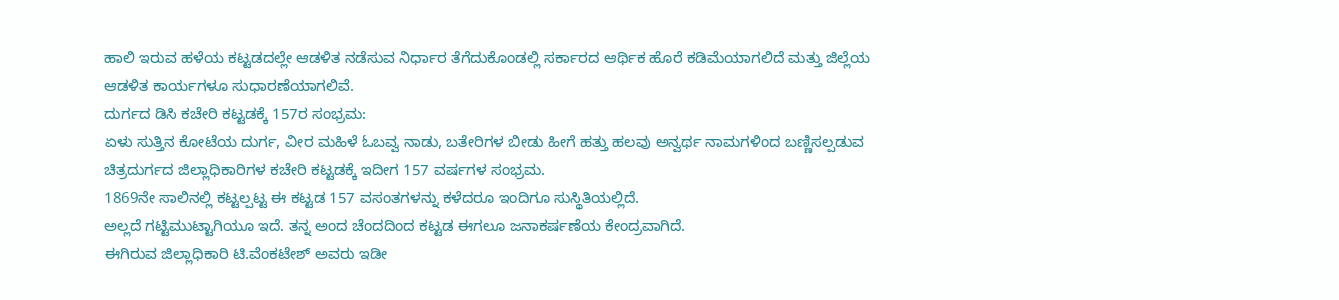ಹಾಲಿ ಇರುವ ಹಳೆಯ ಕಟ್ಟಡದಲ್ಲೇ ಆಡಳಿತ ನಡೆಸುವ ನಿರ್ಧಾರ ತೆಗೆದುಕೊಂಡಲ್ಲಿ ಸರ್ಕಾರದ ಆರ್ಥಿಕ ಹೊರೆ ಕಡಿಮೆಯಾಗಲಿದೆ ಮತ್ತು ಜಿಲ್ಲೆಯ ಆಡಳಿತ ಕಾರ್ಯಗಳೂ ಸುಧಾರಣೆಯಾಗಲಿವೆ.
ದುರ್ಗದ ಡಿಸಿ ಕಚೇರಿ ಕಟ್ಟಡಕ್ಕೆ 157ರ ಸಂಭ್ರಮ:
ಏಳು ಸುತ್ತಿನ ಕೋಟೆಯ ದುರ್ಗ, ವೀರ ಮಹಿಳೆ ಓಬವ್ವ ನಾಡು, ಬತೇರಿಗಳ ಬೀಡು ಹೀಗೆ ಹತ್ತು ಹಲವು ಅನ್ವರ್ಥ ನಾಮಗಳಿಂದ ಬಣ್ಣಿಸಲ್ಪಡುವ ಚಿತ್ರದುರ್ಗದ ಜಿಲ್ಲಾಧಿಕಾರಿಗಳ ಕಚೇರಿ ಕಟ್ಟಡಕ್ಕೆ ಇದೀಗ 157 ವರ್ಷಗಳ ಸಂಭ್ರಮ.
1869ನೇ ಸಾಲಿನಲ್ಲಿ ಕಟ್ಟಲ್ಪಟ್ಟ ಈ ಕಟ್ಟಡ 157 ವಸಂತಗಳನ್ನು ಕಳೆದರೂ ಇಂದಿಗೂ ಸುಸ್ಥಿತಿಯಲ್ಲಿದೆ.
ಅಲ್ಲದೆ ಗಟ್ಟಿಮುಟ್ಟಾಗಿಯೂ ಇದೆ. ತನ್ನ ಅಂದ ಚೆಂದದಿಂದ ಕಟ್ಟಡ ಈಗಲೂ ಜನಾಕರ್ಷಣೆಯ ಕೇಂದ್ರವಾಗಿದೆ.
ಈಗಿರುವ ಜಿಲ್ಲಾಧಿಕಾರಿ ಟಿ.ವೆಂಕಟೇಶ್ ಅವರು ಇಡೀ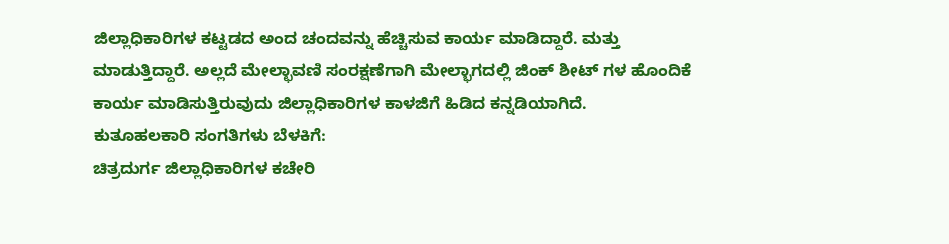ಜಿಲ್ಲಾಧಿಕಾರಿಗಳ ಕಟ್ಟಡದ ಅಂದ ಚಂದವನ್ನು ಹೆಚ್ಚಿಸುವ ಕಾರ್ಯ ಮಾಡಿದ್ದಾರೆ. ಮತ್ತು ಮಾಡುತ್ತಿದ್ದಾರೆ. ಅಲ್ಲದೆ ಮೇಲ್ಛಾವಣಿ ಸಂರಕ್ಷಣೆಗಾಗಿ ಮೇಲ್ಭಾಗದಲ್ಲಿ ಜಿಂಕ್ ಶೀಟ್ ಗಳ ಹೊಂದಿಕೆ ಕಾರ್ಯ ಮಾಡಿಸುತ್ತಿರುವುದು ಜಿಲ್ಲಾಧಿಕಾರಿಗಳ ಕಾಳಜಿಗೆ ಹಿಡಿದ ಕನ್ನಡಿಯಾಗಿದೆ.
ಕುತೂಹಲಕಾರಿ ಸಂಗತಿಗಳು ಬೆಳಕಿಗೆ:
ಚಿತ್ರದುರ್ಗ ಜಿಲ್ಲಾಧಿಕಾರಿಗಳ ಕಚೇರಿ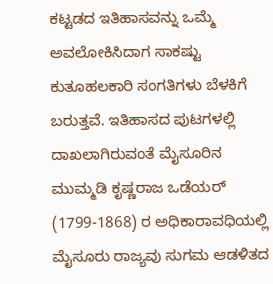ಕಟ್ಟಡದ ಇತಿಹಾಸವನ್ನು ಒಮ್ಮೆ ಅವಲೋಕಿಸಿದಾಗ ಸಾಕಷ್ಟು ಕುತೂಹಲಕಾರಿ ಸಂಗತಿಗಳು ಬೆಳಕಿಗೆ ಬರುತ್ತವೆ. ಇತಿಹಾಸದ ಪುಟಗಳಲ್ಲಿ ದಾಖಲಾಗಿರುವಂತೆ ಮೈಸೂರಿನ ಮುಮ್ಮಡಿ ಕೃಷ್ಣರಾಜ ಒಡೆಯರ್ (1799-1868) ರ ಅಧಿಕಾರಾವಧಿಯಲ್ಲಿ ಮೈಸೂರು ರಾಜ್ಯವು ಸುಗಮ ಆಡಳಿತದ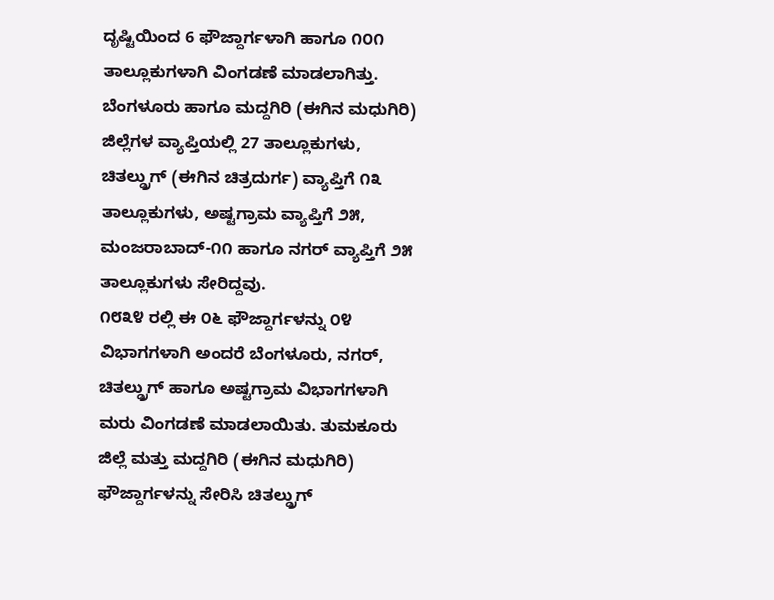ದೃಷ್ಟಿಯಿಂದ 6 ಫೌಜ್ದಾರ್ಗಳಾಗಿ ಹಾಗೂ ೧೦೧ ತಾಲ್ಲೂಕುಗಳಾಗಿ ವಿಂಗಡಣೆ ಮಾಡಲಾಗಿತ್ತು.
ಬೆಂಗಳೂರು ಹಾಗೂ ಮದ್ದಗಿರಿ (ಈಗಿನ ಮಧುಗಿರಿ) ಜಿಲ್ಲೆಗಳ ವ್ಯಾಪ್ತಿಯಲ್ಲಿ 27 ತಾಲ್ಲೂಕುಗಳು, ಚಿತಲ್ಡ್ರುಗ್ (ಈಗಿನ ಚಿತ್ರದುರ್ಗ) ವ್ಯಾಪ್ತಿಗೆ ೧೩ ತಾಲ್ಲೂಕುಗಳು, ಅಷ್ಟಗ್ರಾಮ ವ್ಯಾಪ್ತಿಗೆ ೨೫, ಮಂಜರಾಬಾದ್-೧೧ ಹಾಗೂ ನಗರ್ ವ್ಯಾಪ್ತಿಗೆ ೨೫ ತಾಲ್ಲೂಕುಗಳು ಸೇರಿದ್ದವು.
೧೮೩೪ ರಲ್ಲಿ ಈ ೦೬ ಫೌಜ್ದಾರ್ಗಳನ್ನು ೦೪ ವಿಭಾಗಗಳಾಗಿ ಅಂದರೆ ಬೆಂಗಳೂರು, ನಗರ್, ಚಿತಲ್ಡ್ರುಗ್ ಹಾಗೂ ಅಷ್ಟಗ್ರಾಮ ವಿಭಾಗಗಳಾಗಿ ಮರು ವಿಂಗಡಣೆ ಮಾಡಲಾಯಿತು. ತುಮಕೂರು ಜಿಲ್ಲೆ ಮತ್ತು ಮದ್ದಗಿರಿ (ಈಗಿನ ಮಧುಗಿರಿ) ಫೌಜ್ದಾರ್ಗಳನ್ನು ಸೇರಿಸಿ ಚಿತಲ್ಡ್ರುಗ್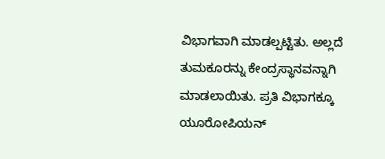ವಿಭಾಗವಾಗಿ ಮಾಡಲ್ಪಟ್ಟಿತು. ಅಲ್ಲದೆ ತುಮಕೂರನ್ನು ಕೇಂದ್ರಸ್ಥಾನವನ್ನಾಗಿ ಮಾಡಲಾಯಿತು. ಪ್ರತಿ ವಿಭಾಗಕ್ಕೂ ಯೂರೋಪಿಯನ್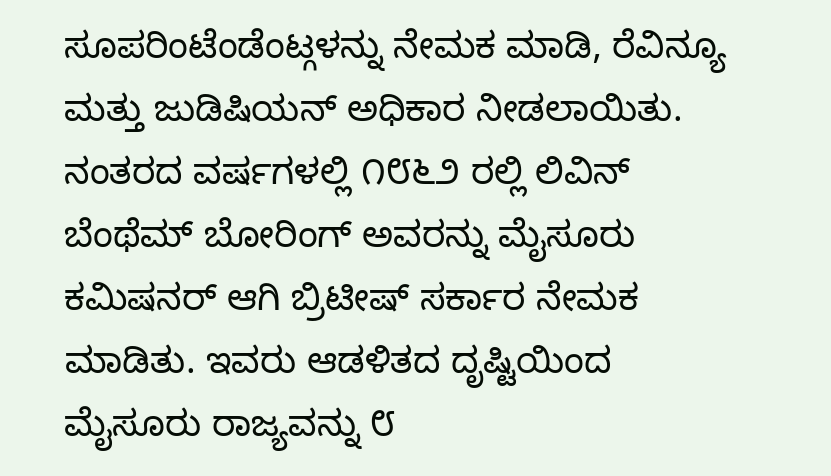ಸೂಪರಿಂಟೆಂಡೆಂಟ್ಗಳನ್ನು ನೇಮಕ ಮಾಡಿ, ರೆವಿನ್ಯೂ ಮತ್ತು ಜುಡಿಷಿಯನ್ ಅಧಿಕಾರ ನೀಡಲಾಯಿತು.
ನಂತರದ ವರ್ಷಗಳಲ್ಲಿ ೧೮೬೨ ರಲ್ಲಿ ಲಿವಿನ್ ಬೆಂಥೆಮ್ ಬೋರಿಂಗ್ ಅವರನ್ನು ಮೈಸೂರು ಕಮಿಷನರ್ ಆಗಿ ಬ್ರಿಟೀಷ್ ಸರ್ಕಾರ ನೇಮಕ ಮಾಡಿತು. ಇವರು ಆಡಳಿತದ ದೃಷ್ಟಿಯಿಂದ ಮೈಸೂರು ರಾಜ್ಯವನ್ನು ೮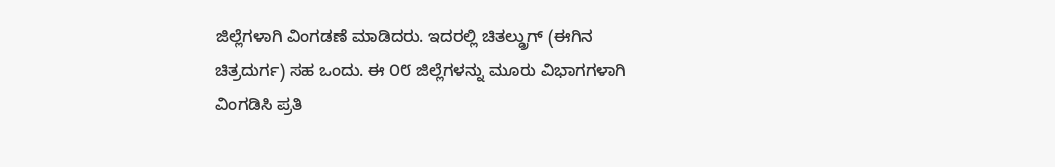ಜಿಲ್ಲೆಗಳಾಗಿ ವಿಂಗಡಣೆ ಮಾಡಿದರು. ಇದರಲ್ಲಿ ಚಿತಲ್ಡ್ರುಗ್ (ಈಗಿನ ಚಿತ್ರದುರ್ಗ) ಸಹ ಒಂದು. ಈ ೦೮ ಜಿಲ್ಲೆಗಳನ್ನು ಮೂರು ವಿಭಾಗಗಳಾಗಿ ವಿಂಗಡಿಸಿ ಪ್ರತಿ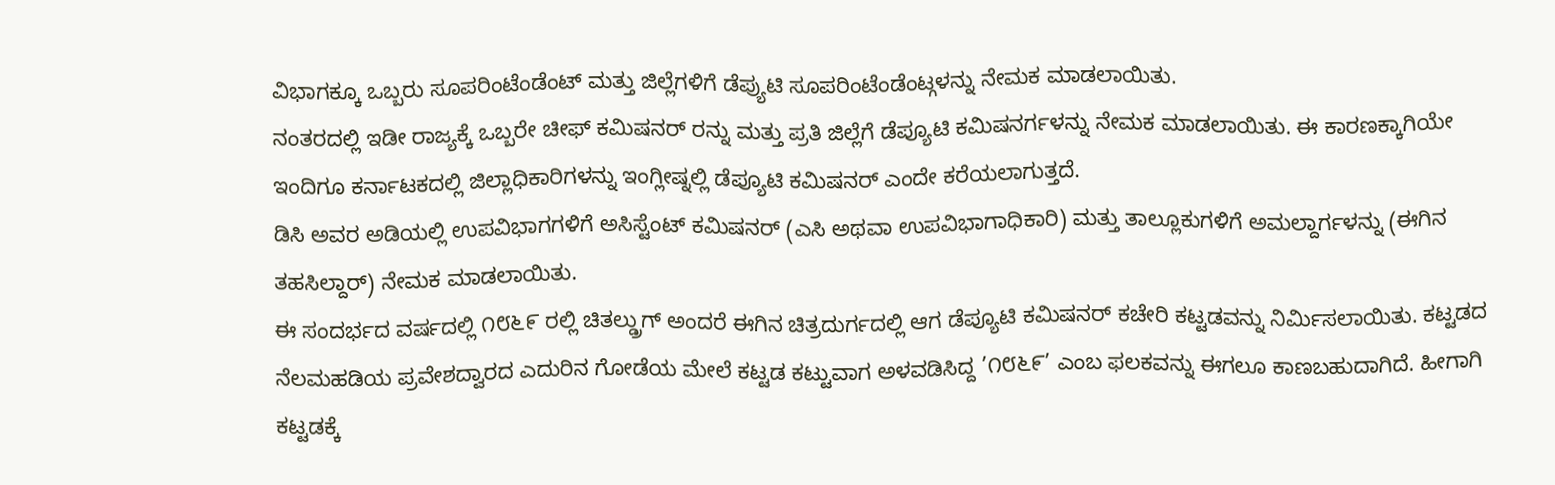ವಿಭಾಗಕ್ಕೂ ಒಬ್ಬರು ಸೂಪರಿಂಟೆಂಡೆಂಟ್ ಮತ್ತು ಜಿಲ್ಲೆಗಳಿಗೆ ಡೆಪ್ಯುಟಿ ಸೂಪರಿಂಟೆಂಡೆಂಟ್ಗಳನ್ನು ನೇಮಕ ಮಾಡಲಾಯಿತು.
ನಂತರದಲ್ಲಿ ಇಡೀ ರಾಜ್ಯಕ್ಕೆ ಒಬ್ಬರೇ ಚೀಫ್ ಕಮಿಷನರ್ ರನ್ನು ಮತ್ತು ಪ್ರತಿ ಜಿಲ್ಲೆಗೆ ಡೆಪ್ಯೂಟಿ ಕಮಿಷನರ್ಗಳನ್ನು ನೇಮಕ ಮಾಡಲಾಯಿತು. ಈ ಕಾರಣಕ್ಕಾಗಿಯೇ ಇಂದಿಗೂ ಕರ್ನಾಟಕದಲ್ಲಿ ಜಿಲ್ಲಾಧಿಕಾರಿಗಳನ್ನು ಇಂಗ್ಲೀಷ್ನಲ್ಲಿ ಡೆಪ್ಯೂಟಿ ಕಮಿಷನರ್ ಎಂದೇ ಕರೆಯಲಾಗುತ್ತದೆ.
ಡಿಸಿ ಅವರ ಅಡಿಯಲ್ಲಿ ಉಪವಿಭಾಗಗಳಿಗೆ ಅಸಿಸ್ಟೆಂಟ್ ಕಮಿಷನರ್ (ಎಸಿ ಅಥವಾ ಉಪವಿಭಾಗಾಧಿಕಾರಿ) ಮತ್ತು ತಾಲ್ಲೂಕುಗಳಿಗೆ ಅಮಲ್ದಾರ್ಗಳನ್ನು (ಈಗಿನ ತಹಸಿಲ್ದಾರ್) ನೇಮಕ ಮಾಡಲಾಯಿತು.
ಈ ಸಂದರ್ಭದ ವರ್ಷದಲ್ಲಿ ೧೮೬೯ ರಲ್ಲಿ ಚಿತಲ್ಡ್ರುಗ್ ಅಂದರೆ ಈಗಿನ ಚಿತ್ರದುರ್ಗದಲ್ಲಿ ಆಗ ಡೆಪ್ಯೂಟಿ ಕಮಿಷನರ್ ಕಚೇರಿ ಕಟ್ಟಡವನ್ನು ನಿರ್ಮಿಸಲಾಯಿತು. ಕಟ್ಟಡದ ನೆಲಮಹಡಿಯ ಪ್ರವೇಶದ್ವಾರದ ಎದುರಿನ ಗೋಡೆಯ ಮೇಲೆ ಕಟ್ಟಡ ಕಟ್ಟುವಾಗ ಅಳವಡಿಸಿದ್ದ ’೧೮೬೯’ ಎಂಬ ಫಲಕವನ್ನು ಈಗಲೂ ಕಾಣಬಹುದಾಗಿದೆ. ಹೀಗಾಗಿ ಕಟ್ಟಡಕ್ಕೆ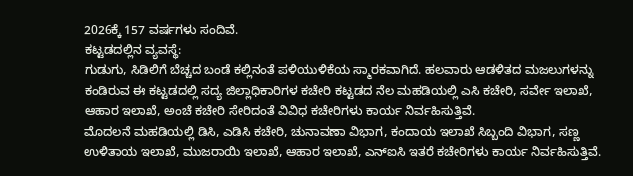2026ಕ್ಕೆ 157 ವರ್ಷಗಳು ಸಂದಿವೆ.
ಕಟ್ಟಡದಲ್ಲಿನ ವ್ಯವಸ್ಥೆ:
ಗುಡುಗು, ಸಿಡಿಲಿಗೆ ಬೆಚ್ಚದ ಬಂಡೆ ಕಲ್ಲಿನಂತೆ ಪಳಿಯುಳಿಕೆಯ ಸ್ಮಾರಕವಾಗಿದೆ. ಹಲವಾರು ಆಡಳಿತದ ಮಜಲುಗಳನ್ನು ಕಂಡಿರುವ ಈ ಕಟ್ಟಡದಲ್ಲಿ ಸದ್ಯ ಜಿಲ್ಲಾಧಿಕಾರಿಗಳ ಕಚೇರಿ ಕಟ್ಟಡದ ನೆಲ ಮಹಡಿಯಲ್ಲಿ ಎಸಿ ಕಚೇರಿ, ಸರ್ವೇ ಇಲಾಖೆ, ಆಹಾರ ಇಲಾಖೆ, ಅಂಚೆ ಕಚೇರಿ ಸೇರಿದಂತೆ ವಿವಿಧ ಕಚೇರಿಗಳು ಕಾರ್ಯ ನಿರ್ವಹಿಸುತ್ತಿವೆ.
ಮೊದಲನೆ ಮಹಡಿಯಲ್ಲಿ ಡಿಸಿ, ಎಡಿಸಿ ಕಚೇರಿ, ಚುನಾವಣಾ ವಿಭಾಗ, ಕಂದಾಯ ಇಲಾಖೆ ಸಿಬ್ಬಂದಿ ವಿಭಾಗ, ಸಣ್ಣ ಉಳಿತಾಯ ಇಲಾಖೆ, ಮುಜರಾಯಿ ಇಲಾಖೆ, ಆಹಾರ ಇಲಾಖೆ, ಎನ್ಐಸಿ ಇತರೆ ಕಚೇರಿಗಳು ಕಾರ್ಯ ನಿರ್ವಹಿಸುತ್ತಿವೆ.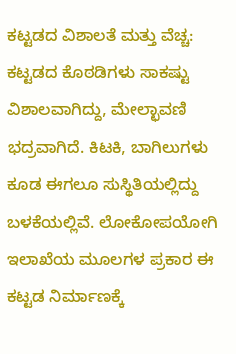ಕಟ್ಟಡದ ವಿಶಾಲತೆ ಮತ್ತು ವೆಚ್ಚ:
ಕಟ್ಟಡದ ಕೊಠಡಿಗಳು ಸಾಕಷ್ಟು ವಿಶಾಲವಾಗಿದ್ದು, ಮೇಲ್ಛಾವಣಿ ಭದ್ರವಾಗಿದೆ. ಕಿಟಕಿ, ಬಾಗಿಲುಗಳು ಕೂಡ ಈಗಲೂ ಸುಸ್ಥಿತಿಯಲ್ಲಿದ್ದು ಬಳಕೆಯಲ್ಲಿವೆ. ಲೋಕೋಪಯೋಗಿ ಇಲಾಖೆಯ ಮೂಲಗಳ ಪ್ರಕಾರ ಈ ಕಟ್ಟಡ ನಿರ್ಮಾಣಕ್ಕೆ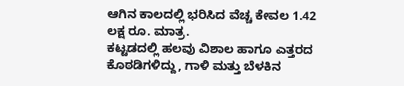ಆಗಿನ ಕಾಲದಲ್ಲಿ ಭರಿಸಿದ ವೆಚ್ಚ ಕೇವಲ 1.42 ಲಕ್ಷ ರೂ. ಮಾತ್ರ.
ಕಟ್ಟಡದಲ್ಲಿ ಹಲವು ವಿಶಾಲ ಹಾಗೂ ಎತ್ತರದ ಕೊಠಡಿಗಳಿದ್ದು, ಗಾಳಿ ಮತ್ತು ಬೆಳಕಿನ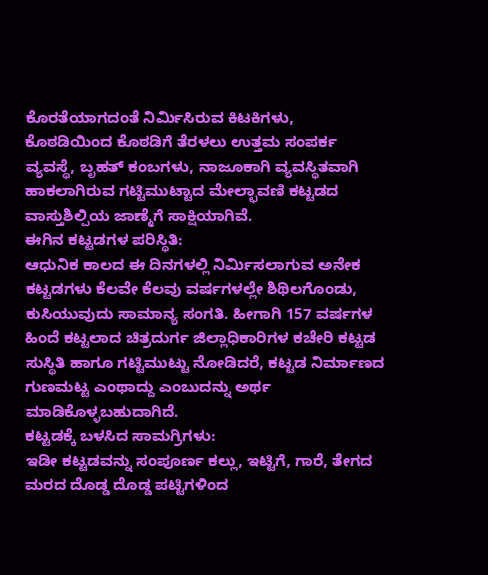ಕೊರತೆಯಾಗದಂತೆ ನಿರ್ಮಿಸಿರುವ ಕಿಟಕಿಗಳು, ಕೊಠಡಿಯಿಂದ ಕೊಠಡಿಗೆ ತೆರಳಲು ಉತ್ತಮ ಸಂಪರ್ಕ ವ್ಯವಸ್ಥೆ, ಬೃಹತ್ ಕಂಬಗಳು, ನಾಜೂಕಾಗಿ ವ್ಯವಸ್ಥಿತವಾಗಿ ಹಾಕಲಾಗಿರುವ ಗಟ್ಟಿಮುಟ್ಟಾದ ಮೇಲ್ಛಾವಣಿ ಕಟ್ಟಡದ ವಾಸ್ತುಶಿಲ್ಪಿಯ ಜಾಣ್ಮೆಗೆ ಸಾಕ್ಷಿಯಾಗಿವೆ.
ಈಗಿನ ಕಟ್ಟಡಗಳ ಪರಿಸ್ಥಿತಿ:
ಆಧುನಿಕ ಕಾಲದ ಈ ದಿನಗಳಲ್ಲಿ ನಿರ್ಮಿಸಲಾಗುವ ಅನೇಕ ಕಟ್ಟಡಗಳು ಕೆಲವೇ ಕೆಲವು ವರ್ಷಗಳಲ್ಲೇ ಶಿಥಿಲಗೊಂಡು, ಕುಸಿಯುವುದು ಸಾಮಾನ್ಯ ಸಂಗತಿ. ಹೀಗಾಗಿ 157 ವರ್ಷಗಳ ಹಿಂದೆ ಕಟ್ಟಲಾದ ಚಿತ್ರದುರ್ಗ ಜಿಲ್ಲಾಧಿಕಾರಿಗಳ ಕಚೇರಿ ಕಟ್ಟಡ ಸುಸ್ಥಿತಿ ಹಾಗೂ ಗಟ್ಟಿಮುಟ್ಟು ನೋಡಿದರೆ, ಕಟ್ಟಡ ನಿರ್ಮಾಣದ ಗುಣಮಟ್ಟ ಎಂಥಾದ್ದು ಎಂಬುದನ್ನು ಅರ್ಥ ಮಾಡಿಕೊಳ್ಳಬಹುದಾಗಿದೆ.
ಕಟ್ಟಡಕ್ಕೆ ಬಳಸಿದ ಸಾಮಗ್ರಿಗಳು:
ಇಡೀ ಕಟ್ಟಡವನ್ನು ಸಂಪೂರ್ಣ ಕಲ್ಲು, ಇಟ್ಟಿಗೆ, ಗಾರೆ, ತೇಗದ ಮರದ ದೊಡ್ಡ ದೊಡ್ಡ ಪಟ್ಟಿಗಳಿಂದ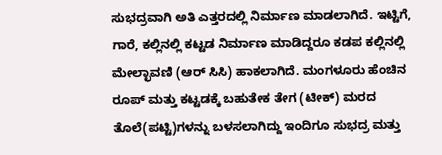ಸುಭದ್ರವಾಗಿ ಅತಿ ಎತ್ತರದಲ್ಲಿ ನಿರ್ಮಾಣ ಮಾಡಲಾಗಿದೆ. ಇಟ್ಟಿಗೆ, ಗಾರೆ, ಕಲ್ಲಿನಲ್ಲಿ ಕಟ್ಟಡ ನಿರ್ಮಾಣ ಮಾಡಿದ್ದರೂ ಕಡಪ ಕಲ್ಲಿನಲ್ಲಿ ಮೇಲ್ಛಾವಣಿ (ಆರ್ ಸಿಸಿ) ಹಾಕಲಾಗಿದೆ. ಮಂಗಳೂರು ಹೆಂಚಿನ ರೂಪ್ ಮತ್ತು ಕಟ್ಟಡಕ್ಕೆ ಬಹುತೇಕ ತೇಗ (ಟೀಕ್) ಮರದ ತೊಲೆ(ಪಟ್ಟಿ)ಗಳನ್ನು ಬಳಸಲಾಗಿದ್ದು ಇಂದಿಗೂ ಸುಭದ್ರ ಮತ್ತು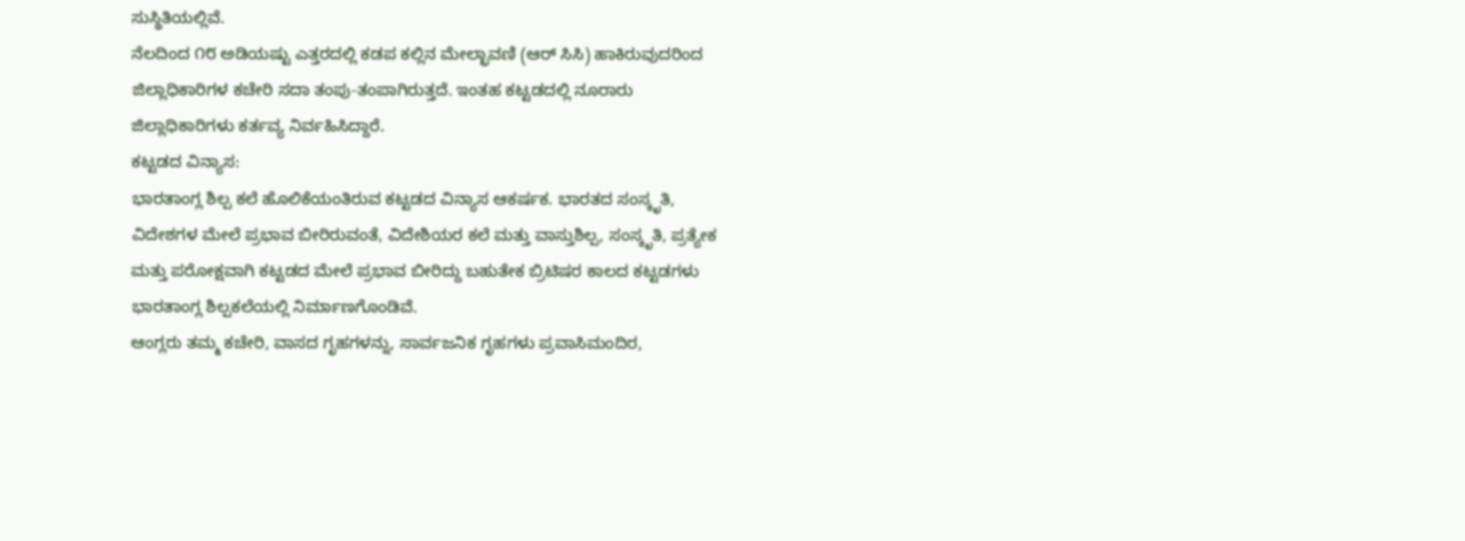ಸುಸ್ಥಿತಿಯಲ್ಲಿವೆ.
ನೆಲದಿಂದ ೧೮ ಅಡಿಯಷ್ಟು ಎತ್ತರದಲ್ಲಿ ಕಡಪ ಕಲ್ಲಿನ ಮೇಲ್ಛಾವಣಿ (ಆರ್ ಸಿಸಿ) ಹಾಕಿರುವುದರಿಂದ ಜಿಲ್ಲಾಧಿಕಾರಿಗಳ ಕಚೇರಿ ಸದಾ ತಂಪು-ತಂಪಾಗಿರುತ್ತದೆ. ಇಂತಹ ಕಟ್ಟಡದಲ್ಲಿ ನೂರಾರು ಜಿಲ್ಲಾಧಿಕಾರಿಗಳು ಕರ್ತವ್ಯ ನಿರ್ವಹಿಸಿದ್ದಾರೆ.
ಕಟ್ಟಡದ ವಿನ್ಯಾಸ:
ಭಾರತಾಂಗ್ಲ ಶಿಲ್ಪ ಕಲೆ ಹೊಲಿಕೆಯಂತಿರುವ ಕಟ್ಟಡದ ವಿನ್ಯಾಸ ಆಕರ್ಷಕ. ಭಾರತದ ಸಂಸ್ಕೃತಿ, ವಿದೇಶಗಳ ಮೇಲೆ ಪ್ರಭಾವ ಬೀರಿರುವಂತೆ, ವಿದೇಶಿಯರ ಕಲೆ ಮತ್ತು ವಾಸ್ತುಶಿಲ್ಪ, ಸಂಸ್ಕೃತಿ, ಪ್ರತ್ಯೇಕ ಮತ್ತು ಪರೋಕ್ಷವಾಗಿ ಕಟ್ಟಡದ ಮೇಲೆ ಪ್ರಭಾವ ಬೀರಿದ್ದು ಬಹುತೇಕ ಬ್ರಿಟಿಷರ ಕಾಲದ ಕಟ್ಟಡಗಳು ಭಾರತಾಂಗ್ಲ ಶಿಲ್ಪಕಲೆಯಲ್ಲಿ ನಿರ್ಮಾಣಗೊಂಡಿವೆ.
ಆಂಗ್ಲರು ತಮ್ಮ ಕಚೇರಿ, ವಾಸದ ಗೃಹಗಳನ್ನು, ಸಾರ್ವಜನಿಕ ಗೃಹಗಳು ಪ್ರವಾಸಿಮಂದಿರ,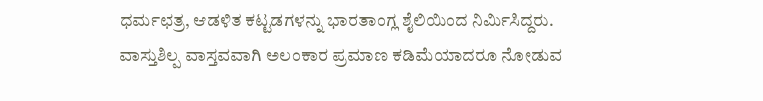ಧರ್ಮಛತ್ರ, ಆಡಳಿತ ಕಟ್ಟಡಗಳನ್ನು ಭಾರತಾಂಗ್ಲ ಶೈಲಿಯಿಂದ ನಿರ್ಮಿಸಿದ್ದರು.
ವಾಸ್ತುಶಿಲ್ಪ ವಾಸ್ತವವಾಗಿ ಅಲಂಕಾರ ಪ್ರಮಾಣ ಕಡಿಮೆಯಾದರೂ ನೋಡುವ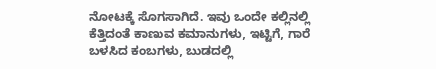ನೋಟಕ್ಕೆ ಸೊಗಸಾಗಿದೆ. ಇವು ಒಂದೇ ಕಲ್ಲಿನಲ್ಲಿ ಕೆತ್ತಿದಂತೆ ಕಾಣುವ ಕಮಾನುಗಳು, ಇಟ್ಟಿಗೆ, ಗಾರೆ ಬಳಸಿದ ಕಂಬಗಳು, ಬುಡದಲ್ಲಿ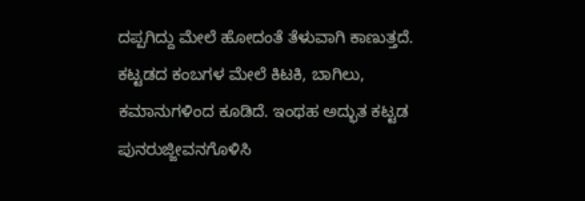ದಪ್ಪಗಿದ್ದು ಮೇಲೆ ಹೋದಂತೆ ತೆಳುವಾಗಿ ಕಾಣುತ್ತದೆ. ಕಟ್ಟಡದ ಕಂಬಗಳ ಮೇಲೆ ಕಿಟಕಿ, ಬಾಗಿಲು, ಕಮಾನುಗಳಿಂದ ಕೂಡಿದೆ. ಇಂಥಹ ಅದ್ಭುತ ಕಟ್ಟಡ ಪುನರುಜ್ಜೀವನಗೊಳಿಸಿ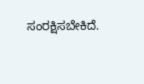ಸಂರಕ್ಷಿಸಬೇಕಿದೆ.